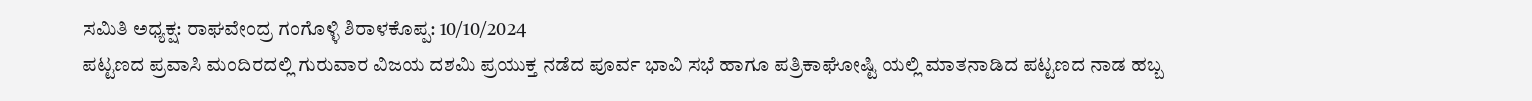ಸಮಿತಿ ಅಧ್ಯಕ್ಷ: ರಾಘವೇಂದ್ರ ಗಂಗೊಳ್ಳಿ ಶಿರಾಳಕೊಪ್ಪ: 10/10/2024
ಪಟ್ಟಣದ ಪ್ರವಾಸಿ ಮಂದಿರದಲ್ಲಿ ಗುರುವಾರ ವಿಜಯ ದಶಮಿ ಪ್ರಯುಕ್ತ ನಡೆದ ಪೂರ್ವ ಭಾವಿ ಸಭೆ ಹಾಗೂ ಪತ್ರಿಕಾಘೋಷ್ಟಿ ಯಲ್ಲಿ ಮಾತನಾಡಿದ ಪಟ್ಟಣದ ನಾಡ ಹಬ್ಬ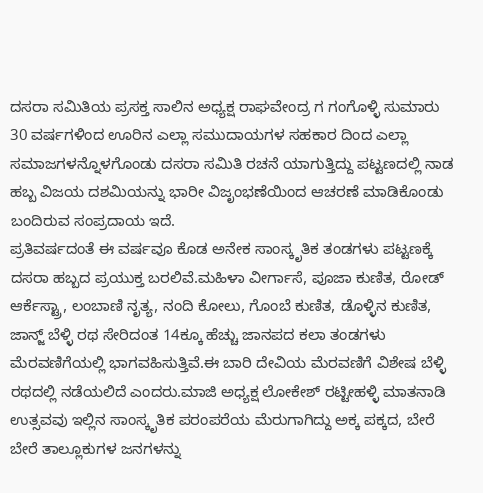ದಸರಾ ಸಮಿತಿಯ ಪ್ರಸಕ್ತ ಸಾಲಿನ ಅಧ್ಯಕ್ಷ ರಾಘವೇಂದ್ರ ಗ ಗಂಗೊಳ್ಳಿ ಸುಮಾರು 30 ವರ್ಷಗಳಿಂದ ಊರಿನ ಎಲ್ಲಾ ಸಮುದಾಯಗಳ ಸಹಕಾರ ದಿಂದ ಎಲ್ಲಾ ಸಮಾಜಗಳನ್ನೊಳಗೊಂಡು ದಸರಾ ಸಮಿತಿ ರಚನೆ ಯಾಗುತ್ತಿದ್ದು ಪಟ್ಟಣದಲ್ಲಿ ನಾಡ ಹಬ್ಬ ವಿಜಯ ದಶಮಿಯನ್ನು ಭಾರೀ ವಿಜೃಂಭಣೆಯಿಂದ ಆಚರಣೆ ಮಾಡಿಕೊಂಡು ಬಂದಿರುವ ಸಂಪ್ರದಾಯ ಇದೆ.
ಪ್ರತಿವರ್ಷದಂತೆ ಈ ವರ್ಷವೂ ಕೊಡ ಅನೇಕ ಸಾಂಸ್ಕೃತಿಕ ತಂಡಗಳು ಪಟ್ಟಣಕ್ಕೆ ದಸರಾ ಹಬ್ಬದ ಪ್ರಯುಕ್ತ ಬರಲಿವೆ.ಮಹಿಳಾ ವೀರ್ಗಾಸೆ, ಪೂಜಾ ಕುಣಿತ, ರೋಡ್ ಆರ್ಕೆಸ್ಟ್ರಾ, ಲಂಬಾಣಿ ನೃತ್ಯ, ನಂದಿ ಕೋಲು, ಗೊಂಬೆ ಕುಣಿತ, ಡೊಳ್ಳಿನ ಕುಣಿತ, ಜಾನ್ಜ್ ಬೆಳ್ಳಿ ರಥ ಸೇರಿದಂತ 14ಕ್ಕೂ ಹೆಚ್ಚು ಜಾನಪದ ಕಲಾ ತಂಡಗಳು ಮೆರವಣಿಗೆಯಲ್ಲಿ ಭಾಗವಹಿಸುತ್ತಿವೆ.ಈ ಬಾರಿ ದೇವಿಯ ಮೆರವಣಿಗೆ ವಿಶೇಷ ಬೆಳ್ಳಿ ರಥದಲ್ಲಿ ನಡೆಯಲಿದೆ ಎಂದರು.ಮಾಜಿ ಅಧ್ಯಕ್ಷ ಲೋಕೇಶ್ ರಟ್ಟೀಹಳ್ಳಿ ಮಾತನಾಡಿ ಉತ್ಸವವು ಇಲ್ಲಿನ ಸಾಂಸ್ಕೃತಿಕ ಪರಂಪರೆಯ ಮೆರುಗಾಗಿದ್ದು ಅಕ್ಕ ಪಕ್ಕದ, ಬೇರೆ ಬೇರೆ ತಾಲ್ಲೂಕುಗಳ ಜನಗಳನ್ನು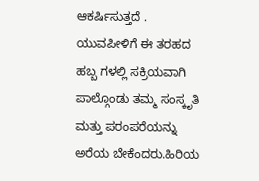ಆಕರ್ಷಿಸುತ್ತದೆ . ಯುವಪೀಳಿಗೆ ಈ ತರಹದ ಹಬ್ಬ ಗಳಲ್ಲಿ ಸಕ್ರಿಯವಾಗಿ ಪಾಲ್ಗೊಂಡು ತಮ್ಮ ಸಂಸ್ಕೃತಿ ಮತ್ತು ಪರಂಪರೆಯನ್ನು ಅರೆಯ ಬೇಕೆಂದರು.ಹಿರಿಯ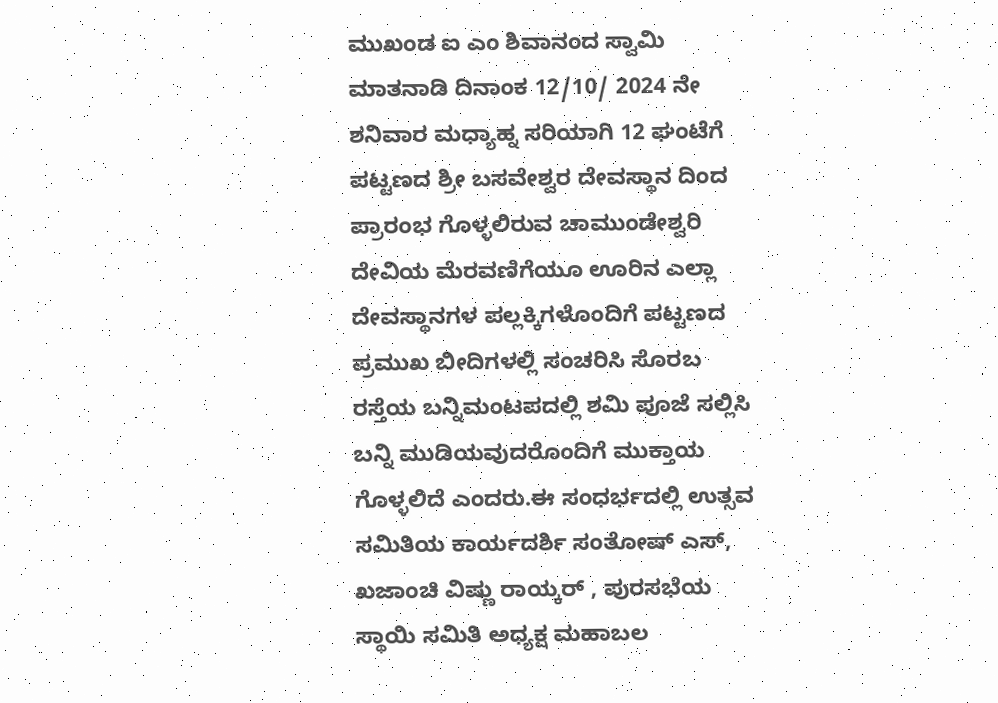ಮುಖಂಡ ಐ ಎಂ ಶಿವಾನಂದ ಸ್ವಾಮಿ ಮಾತನಾಡಿ ದಿನಾಂಕ 12/10/ 2024 ನೇ ಶನಿವಾರ ಮಧ್ಯಾಹ್ನ ಸರಿಯಾಗಿ 12 ಘಂಟೆಗೆ ಪಟ್ಟಣದ ಶ್ರೀ ಬಸವೇಶ್ವರ ದೇವಸ್ಥಾನ ದಿಂದ ಪ್ರಾರಂಭ ಗೊಳ್ಳಲಿರುವ ಚಾಮುಂಡೇಶ್ವರಿ ದೇವಿಯ ಮೆರವಣಿಗೆಯೂ ಊರಿನ ಎಲ್ಲಾ ದೇವಸ್ಥಾನಗಳ ಪಲ್ಲಕ್ಕಿಗಳೊಂದಿಗೆ ಪಟ್ಟಣದ ಪ್ರಮುಖ ಬೀದಿಗಳಲ್ಲಿ ಸಂಚರಿಸಿ ಸೊರಬ ರಸ್ತೆಯ ಬನ್ನಿಮಂಟಪದಲ್ಲಿ ಶಮಿ ಪೂಜೆ ಸಲ್ಲಿಸಿ ಬನ್ನಿ ಮುಡಿಯವುದರೊಂದಿಗೆ ಮುಕ್ತಾಯ ಗೊಳ್ಳಲಿದೆ ಎಂದರು.ಈ ಸಂಧರ್ಭದಲ್ಲಿ ಉತ್ಸವ ಸಮಿತಿಯ ಕಾರ್ಯದರ್ಶಿ ಸಂತೋಷ್ ಎಸ್, ಖಜಾಂಚಿ ವಿಷ್ಣು ರಾಯ್ಕರ್ , ಪುರಸಭೆಯ ಸ್ಥಾಯಿ ಸಮಿತಿ ಅಧ್ಯಕ್ಷ ಮಹಾಬಲ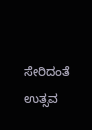ಸೇರಿದಂತೆ ಉತ್ಸವ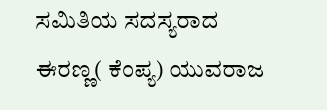ಸಮಿತಿಯ ಸದಸ್ಯರಾದ ಈರಣ್ಣ( ಕೆಂಪ್ಯ) ಯುವರಾಜ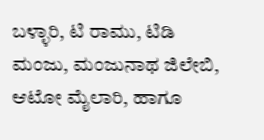ಬಳ್ಳಾರಿ, ಟಿ ರಾಮು, ಟಿಡಿ ಮಂಜು, ಮಂಜುನಾಥ ಜಿಲೇಬಿ, ಆಟೋ ಮೈಲಾರಿ, ಹಾಗೂ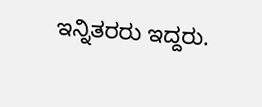ಇನ್ನಿತರರು ಇದ್ದರು.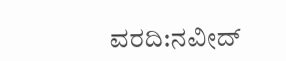ವರದಿ:ನವೀದ್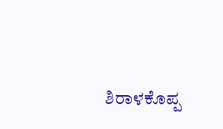ಶಿರಾಳಕೊಪ್ಪ